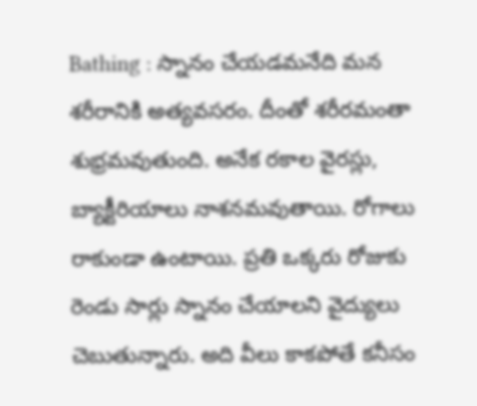Bathing : స్నానం చేయడమనేది మన శరీరానికి అత్యవసరం. దీంతో శరీరమంతా శుభ్రమవుతుంది. అనేక రకాల వైరస్లు, బ్యాక్టీరియాలు నాశనమవుతాయి. రోగాలు రాకుండా ఉంటాయి. ప్రతి ఒక్కరు రోజుకు రెండు సార్లు స్నానం చేయాలని వైద్యులు చెబుతున్నారు. అది వీలు కాకపోతే కనీసం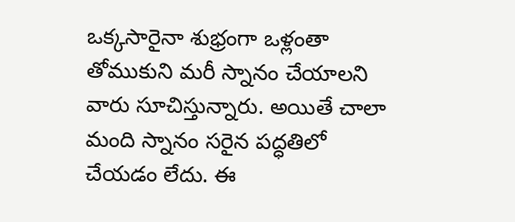ఒక్కసారైనా శుభ్రంగా ఒళ్లంతా తోముకుని మరీ స్నానం చేయాలని వారు సూచిస్తున్నారు. అయితే చాలా మంది స్నానం సరైన పద్ధతిలో చేయడం లేదు. ఈ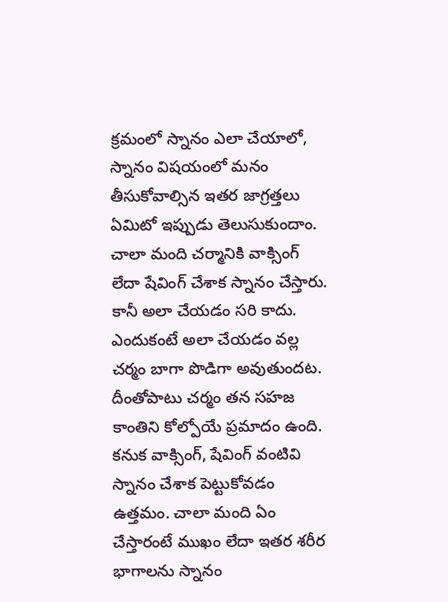క్రమంలో స్నానం ఎలా చేయాలో, స్నానం విషయంలో మనం తీసుకోవాల్సిన ఇతర జాగ్రత్తలు ఏమిటో ఇప్పుడు తెలుసుకుందాం.
చాలా మంది చర్మానికి వాక్సింగ్ లేదా షేవింగ్ చేశాక స్నానం చేస్తారు. కానీ అలా చేయడం సరి కాదు. ఎందుకంటే అలా చేయడం వల్ల చర్మం బాగా పొడిగా అవుతుందట. దీంతోపాటు చర్మం తన సహజ కాంతిని కోల్పోయే ప్రమాదం ఉంది. కనుక వాక్సింగ్, షేవింగ్ వంటివి స్నానం చేశాక పెట్టుకోవడం ఉత్తమం. చాలా మంది ఏం చేస్తారంటే ముఖం లేదా ఇతర శరీర భాగాలను స్నానం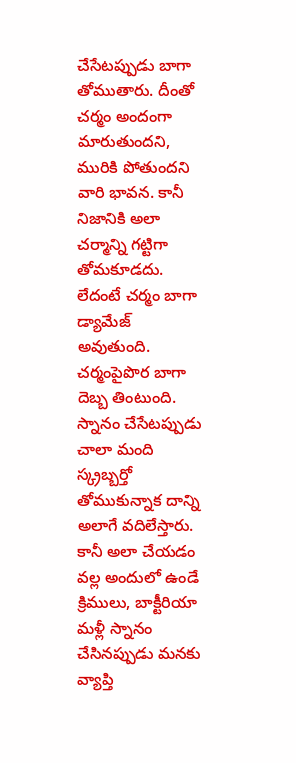చేసేటప్పుడు బాగా తోముతారు. దీంతో చర్మం అందంగా మారుతుందని, మురికి పోతుందని వారి భావన. కానీ నిజానికి అలా చర్మాన్ని గట్టిగా తోమకూడదు. లేదంటే చర్మం బాగా డ్యామేజ్ అవుతుంది. చర్మంపైపొర బాగా దెబ్బ తింటుంది.
స్నానం చేసేటప్పుడు చాలా మంది స్క్రబ్బర్తో తోముకున్నాక దాన్ని అలాగే వదిలేస్తారు. కానీ అలా చేయడం వల్ల అందులో ఉండే క్రిములు, బాక్టీరియా మళ్లీ స్నానం చేసినప్పుడు మనకు వ్యాప్తి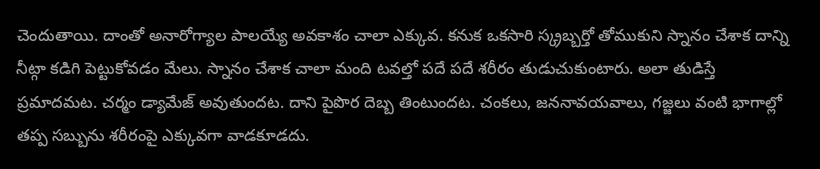చెందుతాయి. దాంతో అనారోగ్యాల పాలయ్యే అవకాశం చాలా ఎక్కువ. కనుక ఒకసారి స్క్రబ్బర్తో తోముకుని స్నానం చేశాక దాన్ని నీట్గా కడిగి పెట్టుకోవడం మేలు. స్నానం చేశాక చాలా మంది టవల్తో పదే పదే శరీరం తుడుచుకుంటారు. అలా తుడిస్తే ప్రమాదమట. చర్మం డ్యామేజ్ అవుతుందట. దాని పైపొర దెబ్బ తింటుందట. చంకలు, జననావయవాలు, గజ్జలు వంటి భాగాల్లో తప్ప సబ్బును శరీరంపై ఎక్కువగా వాడకూడదు.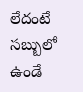లేదంటే సబ్బులో ఉండే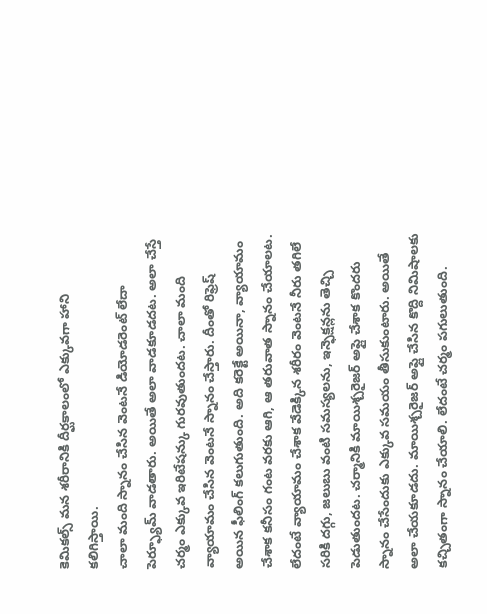కెమికల్స్ మన శరీరానికి దీర్ఘకాలంలో ఎక్కువగా హాని కలిగిస్తాయి.
చాలా మంది స్నానం చేసిన వెంటనే డియోడరెంట్ లేదా పెర్ఫ్యూమ్ వాడతారు. అయితే అలా వాడకూడదట. అలా చేస్తే చర్మం ఎక్కువ ఇరిటేషన్కు గురవుతుందట. చాలా మంది వ్యాయామం చేసిన వెంటనే స్నానం చేస్తారు. దీంతో రిఫ్రెష్ అయిన ఫీలింగ్ కలుగుతుంది. అది కరెక్టే అయినా, వ్యాయామం చేశాక కనీసం గంట వరకు ఆగి, ఆ తరువాత స్నానం చేయాలట. లేదంటే వ్యాయామం చేశాక వేడెక్కిన శరీరం వెంటనే నీరు తగిలే సరికి దగ్గు, జలుబు వంటి సమస్యలను, ఇన్ఫెక్షన్లను తెచ్చి పెడుతుందట. చర్మానికి మాయిశ్చరైజర్ అప్లై చేశాక కొందరు స్నానం చేసేందుకు ఎక్కువ సమయం తీసుకుంటారు. అయితే అలా చేయకూడదు. మాయిశ్చరైజర్ అప్లై చేసిన కొద్ది నిమిషాలకు కచ్చితంగా స్నానం చేయాలి. లేదంటే చర్మం పగులుతుంది.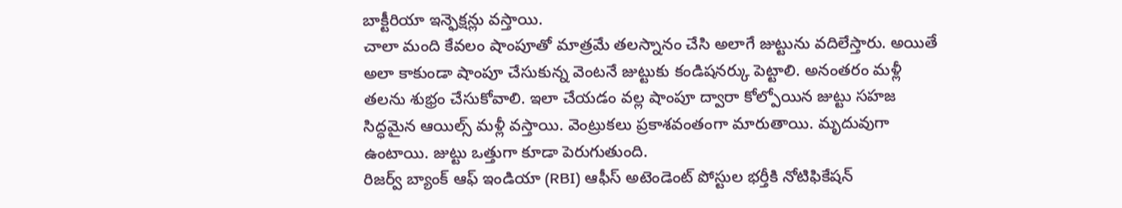బాక్టీరియా ఇన్ఫెక్షన్లు వస్తాయి.
చాలా మంది కేవలం షాంపూతో మాత్రమే తలస్నానం చేసి అలాగే జుట్టును వదిలేస్తారు. అయితే అలా కాకుండా షాంపూ చేసుకున్న వెంటనే జుట్టుకు కండిషనర్కు పెట్టాలి. అనంతరం మళ్లీ తలను శుభ్రం చేసుకోవాలి. ఇలా చేయడం వల్ల షాంపూ ద్వారా కోల్పోయిన జుట్టు సహజ సిద్ధమైన ఆయిల్స్ మళ్లీ వస్తాయి. వెంట్రుకలు ప్రకాశవంతంగా మారుతాయి. మృదువుగా ఉంటాయి. జుట్టు ఒత్తుగా కూడా పెరుగుతుంది.
రిజర్వ్ బ్యాంక్ ఆఫ్ ఇండియా (RBI) ఆఫీస్ అటెండెంట్ పోస్టుల భర్తీకి నోటిఫికేషన్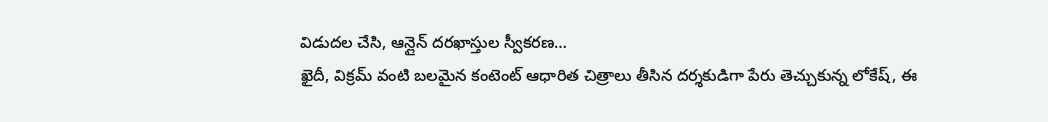విడుదల చేసి, ఆన్లైన్ దరఖాస్తుల స్వీకరణ…
ఖైదీ, విక్రమ్ వంటి బలమైన కంటెంట్ ఆధారిత చిత్రాలు తీసిన దర్శకుడిగా పేరు తెచ్చుకున్న లోకేష్, ఈ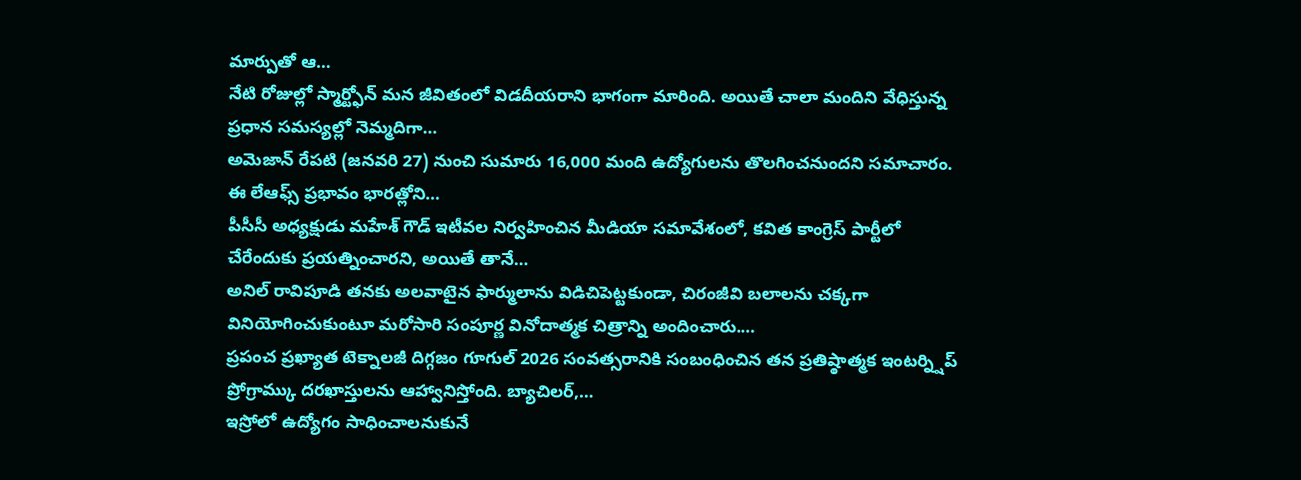మార్పుతో ఆ…
నేటి రోజుల్లో స్మార్ట్ఫోన్ మన జీవితంలో విడదీయరాని భాగంగా మారింది. అయితే చాలా మందిని వేధిస్తున్న ప్రధాన సమస్యల్లో నెమ్మదిగా…
అమెజాన్ రేపటి (జనవరి 27) నుంచి సుమారు 16,000 మంది ఉద్యోగులను తొలగించనుందని సమాచారం. ఈ లేఆఫ్స్ ప్రభావం భారత్లోని…
పీసీసీ అధ్యక్షుడు మహేశ్ గౌడ్ ఇటీవల నిర్వహించిన మీడియా సమావేశంలో, కవిత కాంగ్రెస్ పార్టీలో చేరేందుకు ప్రయత్నించారని, అయితే తానే…
అనిల్ రావిపూడి తనకు అలవాటైన ఫార్ములాను విడిచిపెట్టకుండా, చిరంజీవి బలాలను చక్కగా వినియోగించుకుంటూ మరోసారి సంపూర్ణ వినోదాత్మక చిత్రాన్ని అందించారు.…
ప్రపంచ ప్రఖ్యాత టెక్నాలజీ దిగ్గజం గూగుల్ 2026 సంవత్సరానికి సంబంధించిన తన ప్రతిష్ఠాత్మక ఇంటర్న్షిప్ ప్రోగ్రామ్కు దరఖాస్తులను ఆహ్వానిస్తోంది. బ్యాచిలర్,…
ఇస్రోలో ఉద్యోగం సాధించాలనుకునే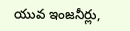యువ ఇంజనీర్లు,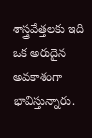శాస్త్రవేత్తలకు ఇది ఒక అరుదైన అవకాశంగా భావిస్తున్నారు.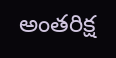అంతరిక్ష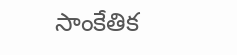సాంకేతిక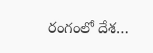రంగంలో దేశ…